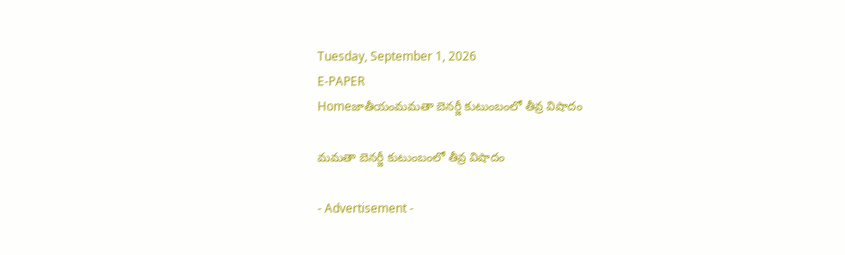Tuesday, September 1, 2026
E-PAPER
Homeజాతీయంమమతా బెనర్జీ కుటుంబంలో తీవ్ర విషాదం

మమతా బెనర్జీ కుటుంబంలో తీవ్ర విషాదం

- Advertisement -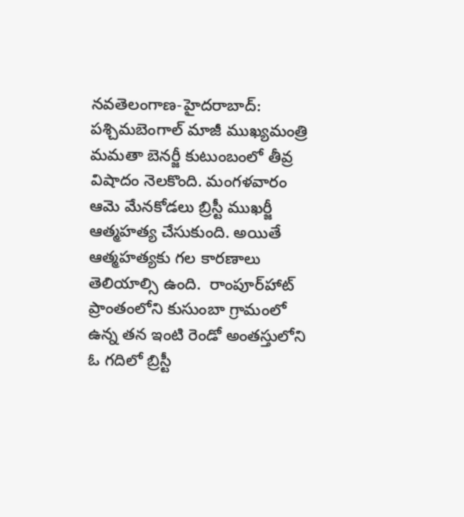నవతెలంగాణ-హైదరాబాద్: పశ్చిమబెంగాల్‌ మాజీ ముఖ్యమంత్రి మమతా బెనర్జీ కుటుంబంలో తీవ్ర విషాదం నెలకొంది. మంగళవారం ఆమె మేనకోడలు బ్రిస్టీ ముఖర్జీ ఆత్మహత్య చేసుకుంది. అయితే ఆత్మహత్యకు గల కారణాలు తెలియాల్సి ఉంది.  రాంపూర్‌హాట్ ప్రాంతంలోని కుసుంబా గ్రామంలో ఉన్న తన ఇంటి రెండో అంతస్తులోని ఓ గదిలో బ్రిస్టీ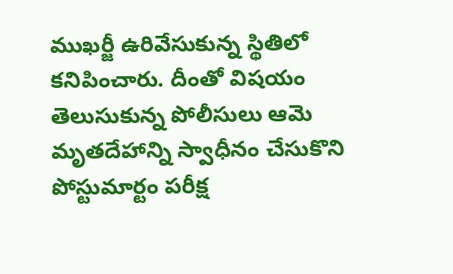ముఖర్జీ ఉరివేసుకున్న స్థితిలో కనిపించారు. దీంతో విషయం తెలుసుకున్న పోలీసులు ఆమె మృతదేహాన్ని స్వాధీనం చేసుకొని  పోస్టుమార్టం పరీక్ష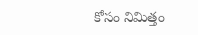కోసం నిమిత్తం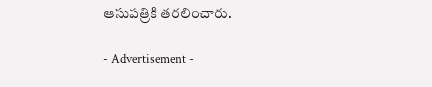ఆసుపత్రికి తరలించారు.

- Advertisement -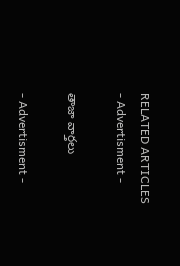RELATED ARTICLES
- Advertisment -

తాజా వార్తలు

- Advertisment -